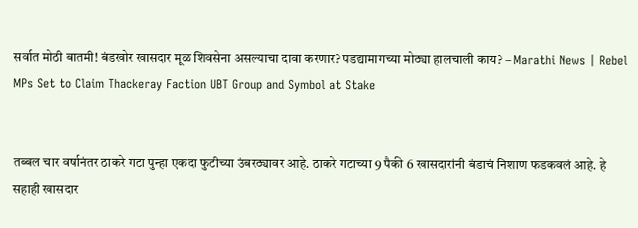सर्वात मोठी बातमी! बंडखोर खासदार मूळ शिवसेना असल्याचा दावा करणार? पडद्यामागच्या मोठ्या हालचाली काय? – Marathi News | Rebel MPs Set to Claim Thackeray Faction UBT Group and Symbol at Stake


तब्बल चार वर्षानंतर ठाकरे गटा पुन्हा एकदा फुटीच्या उंबरठ्यावर आहे. ठाकरे गटाच्या 9 पैकी 6 खासदारांनी बंडाचं निशाण फडकवलं आहे. हे सहाही खासदार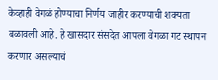केव्हाही वेगळं होण्याचा निर्णय जाहीर करण्याची शक्यता बळावली आहे. हे खासदार संसदेत आपला वेगळा गट स्थापन करणार असल्याचं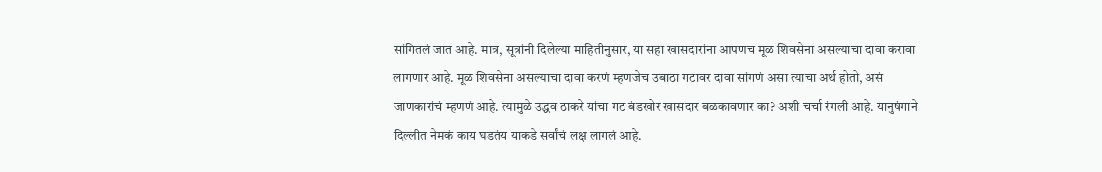सांगितलं जात आहे. मात्र, सूत्रांनी दिलेल्या माहितीनुसार, या सहा खासदारांना आपणच मूळ शिवसेना असल्याचा दावा करावा लागणार आहे. मूळ शिवसेना असल्याचा दावा करणं म्हणजेच उबाठा गटावर दावा सांगणं असा त्याचा अर्थ होतो, असं जाणकारांचं म्हणणं आहे. त्यामुळे उद्धव ठाकरे यांचा गट बंडखोर खासदार बळकावणार का? अशी चर्चा रंगली आहे. यानुषंगाने दिल्लीत नेमकं काय घडतंय याकडे सर्वांचं लक्ष लागलं आहे.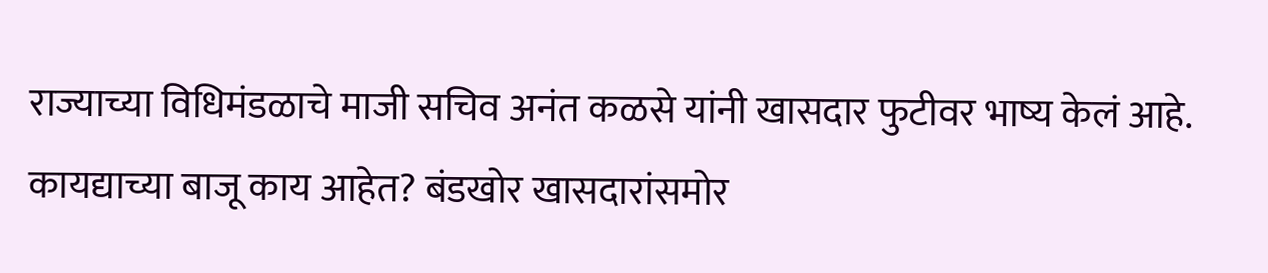राज्याच्या विधिमंडळाचे माजी सचिव अनंत कळसे यांनी खासदार फुटीवर भाष्य केलं आहे. कायद्याच्या बाजू काय आहेत? बंडखोर खासदारांसमोर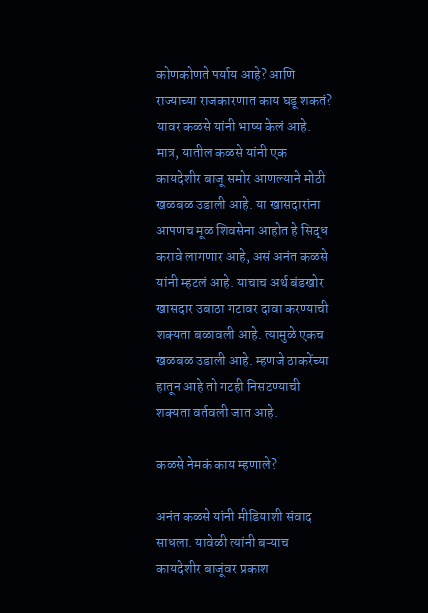कोणकोणते पर्याय आहे? आणि राज्याच्या राजकारणात काय घडू शकतं? यावर कळसे यांनी भाष्य केलं आहे. मात्र, यातील कळसे यांनी एक कायदेशीर बाजू समोर आणल्याने मोठी खळबळ उडाली आहे. या खासदारांना आपणच मूळ शिवसेना आहोत हे सिद्ध करावे लागणार आहे, असं अनंत कळसे यांनी म्हटलं आहे. याचाच अर्थ बंडखोर खासदार उबाठा गटावर दावा करण्याची शक्यता बळावली आहे. त्यामुळे एकच खळबळ उडाली आहे. म्हणजे ठाकरेंच्या हातून आहे तो गटही निसटण्याची शक्यता वर्तवली जात आहे.

कळसे नेमकं काय म्हणाले?

अनंत कळसे यांनी मीडियाशी संवाद साधला. यावेळी त्यांनी बऱ्याच कायदेशीर बाजूंवर प्रकाश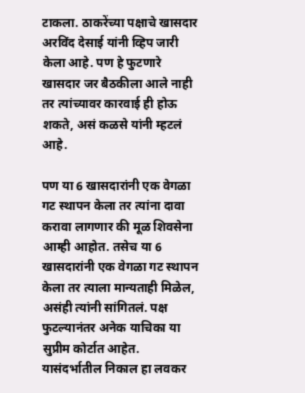टाकला. ठाकरेंच्या पक्षाचे खासदार अरविंद देसाई यांनी व्हिप जारी केला आहे. पण हे फुटणारे खासदार जर बैठकीला आले नाही तर त्यांच्यावर कारवाई ही होऊ शकते, असं कळसे यांनी म्हटलं आहे.

पण या 6 खासदारांनी एक वेगळा गट स्थापन केला तर त्यांना दावा करावा लागणार की मूळ शिवसेना आम्ही आहोत. तसेच या 6 खासदारांनी एक वेगळा गट स्थापन केला तर त्याला मान्यताही मिळेल, असंही त्यांनी सांगितलं. पक्ष फुटल्यानंतर अनेक याचिका या सुप्रीम कोर्टात आहेत. यासंदर्भातील निकाल हा लवकर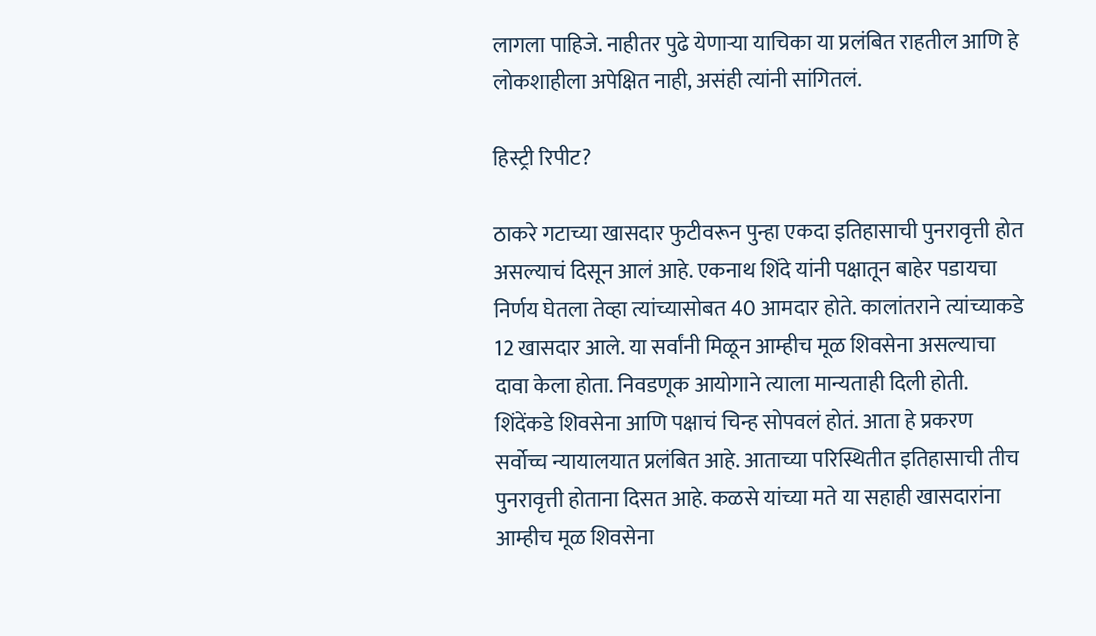लागला पाहिजे. नाहीतर पुढे येणाऱ्या याचिका या प्रलंबित राहतील आणि हे लोकशाहीला अपेक्षित नाही, असंही त्यांनी सांगितलं.

हिस्ट्री रिपीट?

ठाकरे गटाच्या खासदार फुटीवरून पुन्हा एकदा इतिहासाची पुनरावृत्ती होत असल्याचं दिसून आलं आहे. एकनाथ शिंदे यांनी पक्षातून बाहेर पडायचा निर्णय घेतला तेव्हा त्यांच्यासोबत 40 आमदार होते. कालांतराने त्यांच्याकडे 12 खासदार आले. या सर्वांनी मिळून आम्हीच मूळ शिवसेना असल्याचा दावा केला होता. निवडणूक आयोगाने त्याला मान्यताही दिली होती. शिंदेंकडे शिवसेना आणि पक्षाचं चिन्ह सोपवलं होतं. आता हे प्रकरण सर्वोच्च न्यायालयात प्रलंबित आहे. आताच्या परिस्थितीत इतिहासाची तीच पुनरावृत्ती होताना दिसत आहे. कळसे यांच्या मते या सहाही खासदारांना आम्हीच मूळ शिवसेना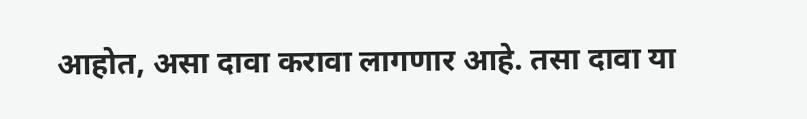आहोत, असा दावा करावा लागणार आहे. तसा दावा या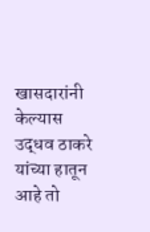खासदारांनी केल्यास उद्धव ठाकरे यांच्या हातून आहे तो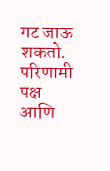गट जाऊ शकतो. परिणामी पक्ष आणि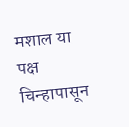मशाल या पक्ष चिन्हापासून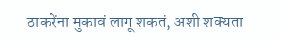ठाकरेंना मुकावं लागू शकतं, अशी शक्यता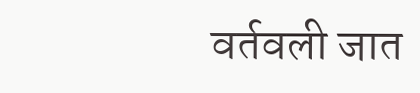वर्तवली जात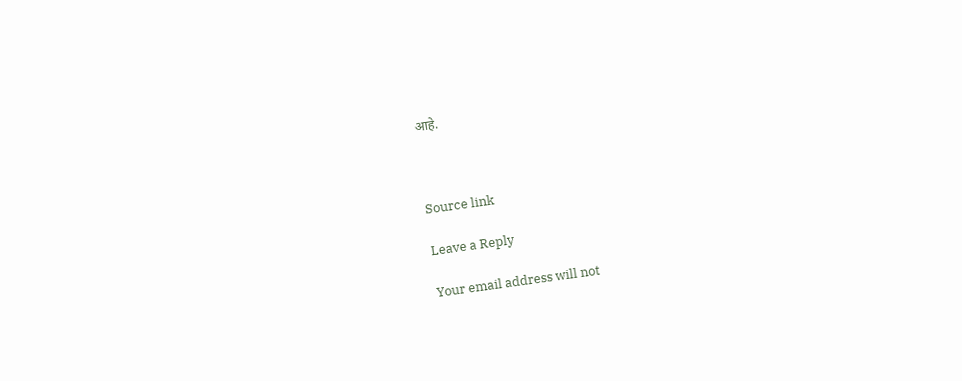आहे.



Source link

Leave a Reply

Your email address will not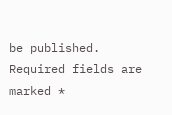be published. Required fields are marked *